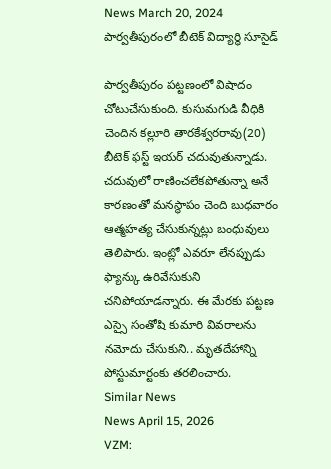News March 20, 2024
పార్వతీపురంలో బీటెక్ విద్యార్థి సూసైడ్

పార్వతీపురం పట్టణంలో విషాదం చోటుచేసుకుంది. కుసుమగుడి వీధికి చెందిన కల్లూరి తారకేశ్వరరావు(20) బీటెక్ ఫస్ట్ ఇయర్ చదువుతున్నాడు. చదువులో రాణించలేకపోతున్నా అనే కారణంతో మనస్థాపం చెంది బుధవారం ఆత్మహత్య చేసుకున్నట్లు బంధువులు తెలిపారు. ఇంట్లో ఎవరూ లేనప్పుడు ఫ్యాన్కు ఉరివేసుకుని చనిపోయాడన్నారు. ఈ మేరకు పట్టణ ఎస్సై సంతోషి కుమారి వివరాలను నమోదు చేసుకుని.. మృతదేహాన్ని పోస్టుమార్టంకు తరలించారు.
Similar News
News April 15, 2026
VZM: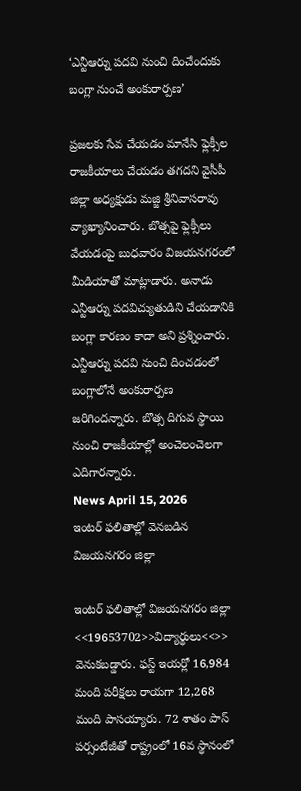‘ఎన్టీఆర్ను పదవి నుంచి దించేందుకు బంగ్లా నుంచే అంకురార్పణ’

ప్రజలకు సేవ చేయడం మానేసి ఫ్లెక్సీల రాజకీయాలు చేయడం తగదని వైసీపీ జిల్లా అధ్యక్షుడు మజ్జి శ్రీనివాసరావు వ్యాఖ్యానించారు. బొత్సపై ఫ్లెక్సీలు వేయడంపై బుధవారం విజయనగరంలో మీడియాతో మాట్లాడారు. అనాడు ఎన్టీఆర్ను పదవిచ్యుతుడిని చేయడానికి బంగ్లా కారణం కాదా అని ప్రశ్నించారు. ఎన్టీఆర్ను పదవి నుంచి దించడంలో బంగ్లాలోనే అంకురార్పణ జరిగిందన్నారు. బొత్స దిగువ స్థాయి నుంచి రాజకీయాల్లో అంచెలంచెలగా ఎదిగారన్నారు.
News April 15, 2026
ఇంటర్ ఫలితాల్లో వెనబడిన విజయనగరం జిల్లా

ఇంటర్ ఫలితాల్లో విజయనగరం జిల్లా <<19653702>>విద్యార్థులు<<>> వెనుకబడ్డారు. ఫస్ట్ ఇయర్లో 16,984 మంది పరీక్షలు రాయగా 12,268 మంది పాసయ్యారు. 72 శాతం పాస్ పర్సంటేజీతో రాష్ట్రంలో 16వ స్థానంలో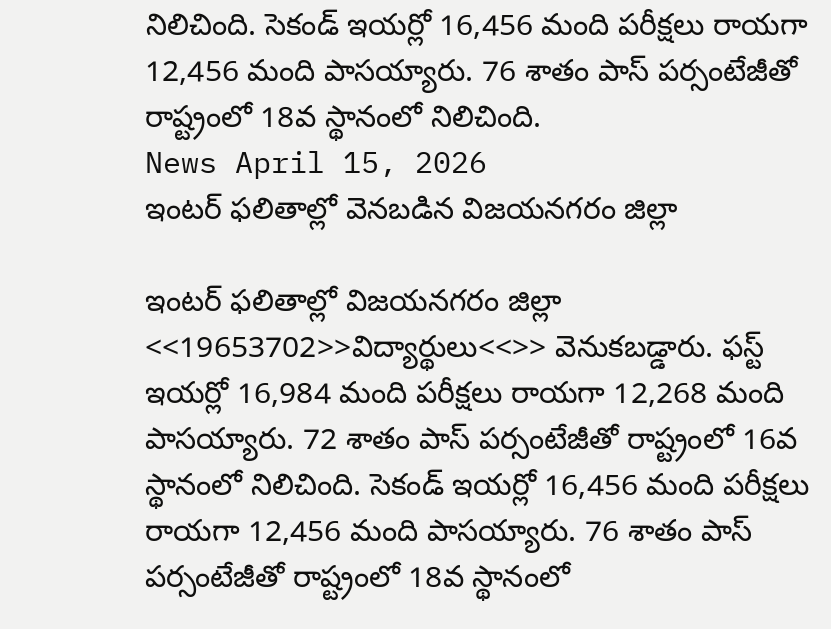నిలిచింది. సెకండ్ ఇయర్లో 16,456 మంది పరీక్షలు రాయగా 12,456 మంది పాసయ్యారు. 76 శాతం పాస్ పర్సంటేజీతో రాష్ట్రంలో 18వ స్థానంలో నిలిచింది.
News April 15, 2026
ఇంటర్ ఫలితాల్లో వెనబడిన విజయనగరం జిల్లా

ఇంటర్ ఫలితాల్లో విజయనగరం జిల్లా <<19653702>>విద్యార్థులు<<>> వెనుకబడ్డారు. ఫస్ట్ ఇయర్లో 16,984 మంది పరీక్షలు రాయగా 12,268 మంది పాసయ్యారు. 72 శాతం పాస్ పర్సంటేజీతో రాష్ట్రంలో 16వ స్థానంలో నిలిచింది. సెకండ్ ఇయర్లో 16,456 మంది పరీక్షలు రాయగా 12,456 మంది పాసయ్యారు. 76 శాతం పాస్ పర్సంటేజీతో రాష్ట్రంలో 18వ స్థానంలో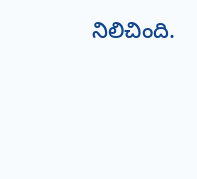నిలిచింది.